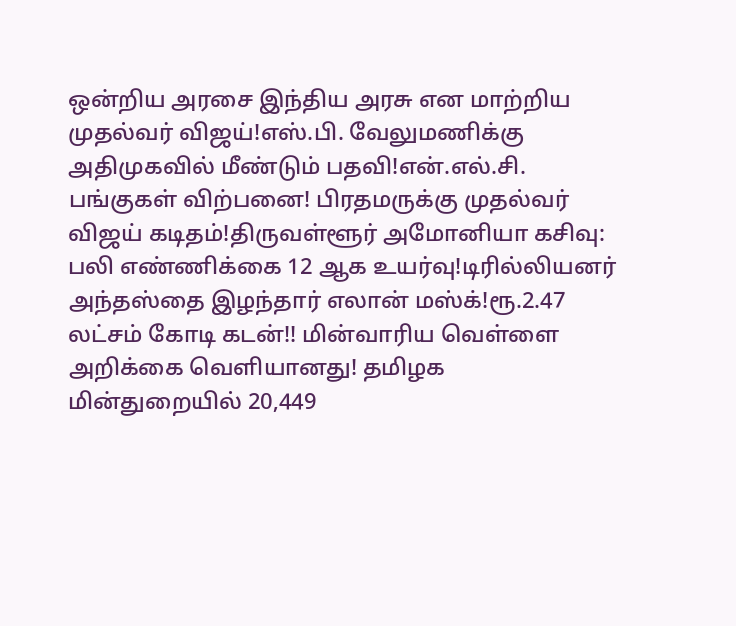ஒன்றிய அரசை இந்திய அரசு என மாற்றிய முதல்வர் விஜய்!எஸ்.பி. வேலுமணிக்கு அதிமுகவில் மீண்டும் பதவி!என்.எல்.சி. பங்குகள் விற்பனை! பிரதமருக்கு முதல்வர் விஜய் கடிதம்!திருவள்ளூர் அமோனியா கசிவு: பலி எண்ணிக்கை 12 ஆக உயர்வு!டிரில்லியனர் அந்தஸ்தை இழந்தார் எலான் மஸ்க்!ரூ.2.47 லட்சம் கோடி கடன்!! மின்வாரிய வெள்ளை அறிக்கை வெளியானது! தமிழக மின்துறையில் 20,449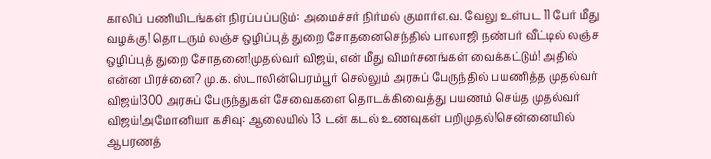காலிப் பணியிடங்கள் நிரப்பப்படும்: அமைச்சர் நிர்மல் குமார்எ.வ. வேலு உள்பட 11 பேர் மீது வழக்கு! தொடரும் லஞ்ச ஒழிப்புத் துறை சோதனைசெந்தில் பாலாஜி நண்பர் வீட்டில் லஞ்ச ஒழிப்புத் துறை சோதனை!முதல்வர் விஜய், என் மீது விமர்சனங்கள் வைக்கட்டும்! அதில் என்ன பிரச்னை? மு.க. ஸ்டாலின்பெரம்பூர் செல்லும் அரசுப் பேருந்தில் பயணித்த முதல்வர் விஜய்!300 அரசுப் பேருந்துகள் சேவைகளை தொடக்கிவைத்து பயணம் செய்த முதல்வர் விஜய்!அமோனியா கசிவு: ஆலையில் 13 டன் கடல் உணவுகள் பறிமுதல்!சென்னையில் ஆபரணத்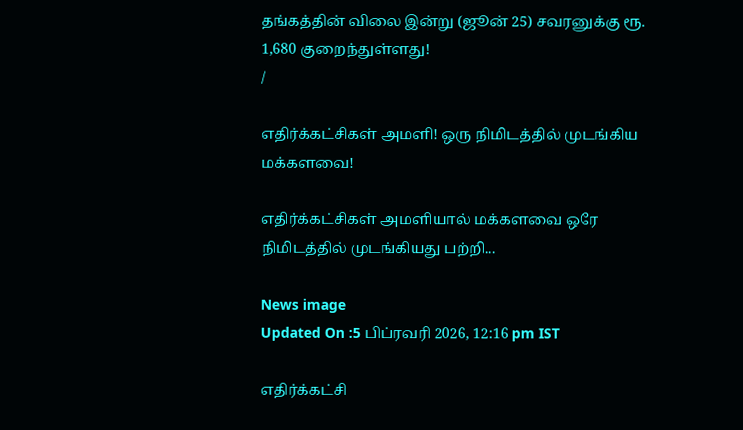தங்கத்தின் விலை இன்று (ஜூன் 25) சவரனுக்கு ரூ. 1,680 குறைந்துள்ளது!
/

எதிர்க்கட்சிகள் அமளி! ஒரு நிமிடத்தில் முடங்கிய மக்களவை!

எதிர்க்கட்சிகள் அமளியால் மக்களவை ஒரே நிமிடத்தில் முடங்கியது பற்றி...

News image
Updated On :5 பிப்ரவரி 2026, 12:16 pm IST

எதிர்க்கட்சி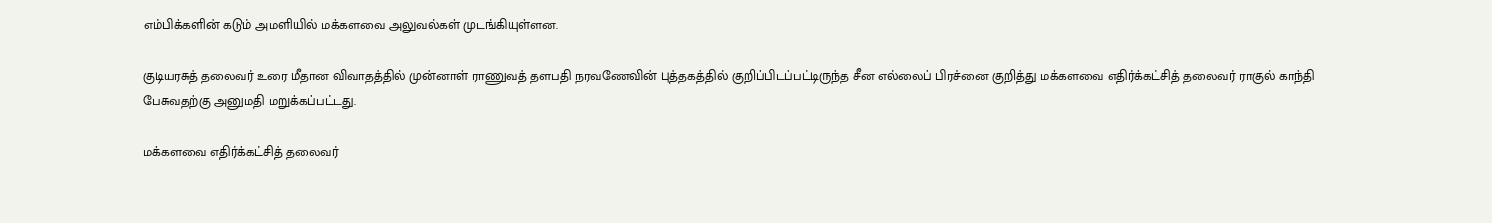எம்பிக்களின் கடும் அமளியில் மக்களவை அலுவல்கள் முடங்கியுள்ளன.

குடியரசுத் தலைவர் உரை மீதான விவாதத்தில் முன்னாள் ராணுவத் தளபதி நரவணேவின் புத்தகத்தில் குறிப்பிடப்பட்டிருந்த சீன எல்லைப் பிரச்னை குறித்து மக்களவை எதிர்க்கட்சித் தலைவர் ராகுல் காந்தி பேசுவதற்கு அனுமதி மறுக்கப்பட்டது.

மக்களவை எதிர்க்கட்சித் தலைவர்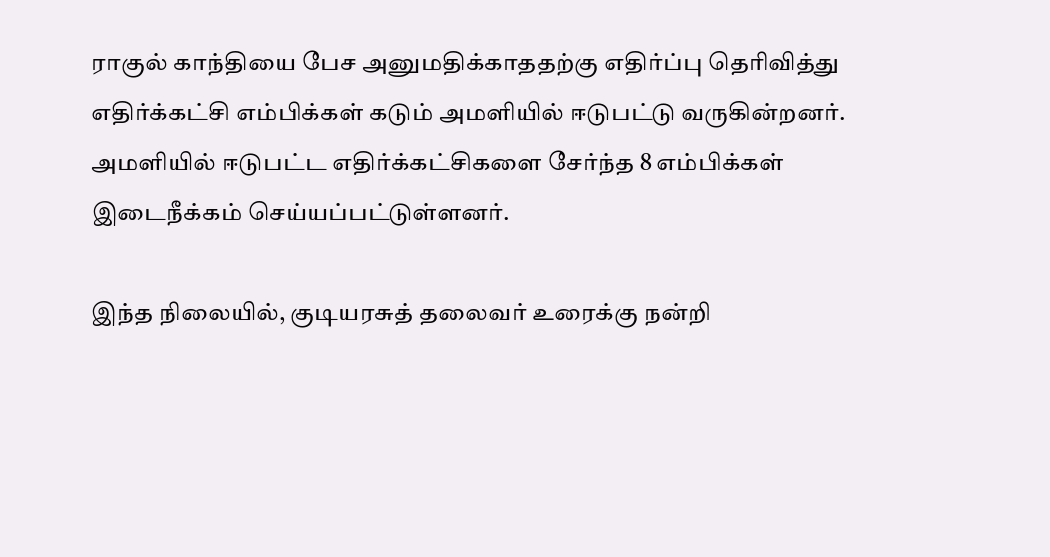ராகுல் காந்தியை பேச அனுமதிக்காததற்கு எதிர்ப்பு தெரிவித்து எதிர்க்கட்சி எம்பிக்கள் கடும் அமளியில் ஈடுபட்டு வருகின்றனர். அமளியில் ஈடுபட்ட எதிர்க்கட்சிகளை சேர்ந்த 8 எம்பிக்கள் இடைநீக்கம் செய்யப்பட்டுள்ளனர்.

இந்த நிலையில், குடியரசுத் தலைவர் உரைக்கு நன்றி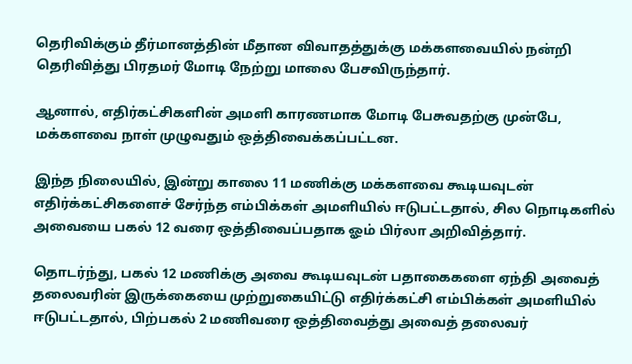தெரிவிக்கும் தீர்மானத்தின் மீதான விவாதத்துக்கு மக்களவையில் நன்றி தெரிவித்து பிரதமர் மோடி நேற்று மாலை பேசவிருந்தார்.

ஆனால், எதிர்கட்சிகளின் அமளி காரணமாக மோடி பேசுவதற்கு முன்பே, மக்களவை நாள் முழுவதும் ஒத்திவைக்கப்பட்டன.

இந்த நிலையில், இன்று காலை 11 மணிக்கு மக்களவை கூடியவுடன் எதிர்க்கட்சிகளைச் சேர்ந்த எம்பிக்கள் அமளியில் ஈடுபட்டதால், சில நொடிகளில் அவையை பகல் 12 வரை ஒத்திவைப்பதாக ஓம் பிர்லா அறிவித்தார்.

தொடர்ந்து, பகல் 12 மணிக்கு அவை கூடியவுடன் பதாகைகளை ஏந்தி அவைத் தலைவரின் இருக்கையை முற்றுகையிட்டு எதிர்க்கட்சி எம்பிக்கள் அமளியில் ஈடுபட்டதால், பிற்பகல் 2 மணிவரை ஒத்திவைத்து அவைத் தலைவர்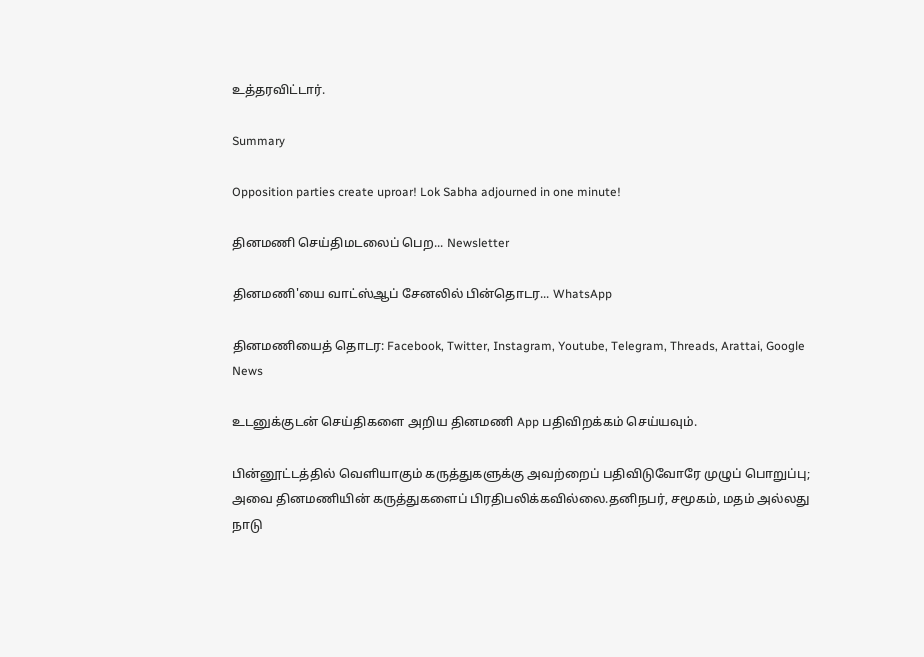உத்தரவிட்டார்.

Summary

Opposition parties create uproar! Lok Sabha adjourned in one minute!

தினமணி செய்திமடலைப் பெற... Newsletter

தினமணி'யை வாட்ஸ்ஆப் சேனலில் பின்தொடர... WhatsApp

தினமணியைத் தொடர: Facebook, Twitter, Instagram, Youtube, Telegram, Threads, Arattai, Google News

உடனுக்குடன் செய்திகளை அறிய தினமணி App பதிவிறக்கம் செய்யவும்.

பின்னூட்டத்தில் வெளியாகும் கருத்துகளுக்கு அவற்றைப் பதிவிடுவோரே முழுப் பொறுப்பு; அவை தினமணியின் கருத்துகளைப் பிரதிபலிக்கவில்லை.தனிநபர், சமூகம், மதம் அல்லது நாடு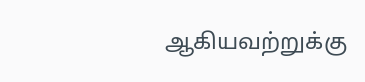ஆகியவற்றுக்கு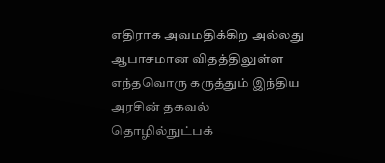எதிராக அவமதிக்கிற அல்லது ஆபாசமான விதத்திலுள்ள எந்தவொரு கருத்தும் இந்திய அரசின் தகவல் தொழில்நுட்பக்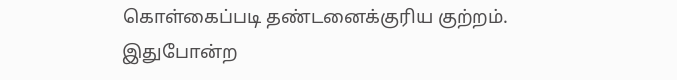கொள்கைப்படி தண்டனைக்குரிய குற்றம். இதுபோன்ற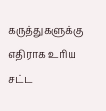கருத்துகளுக்கு எதிராக உரிய சட்ட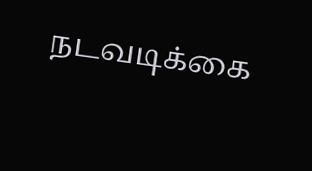நடவடிக்கை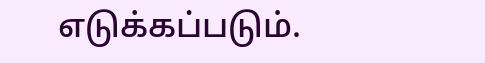எடுக்கப்படும்.